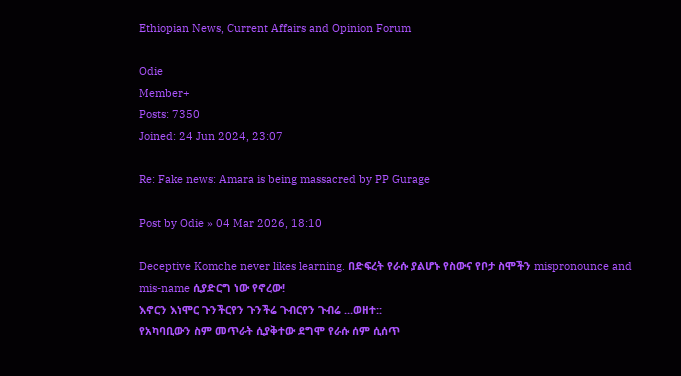Ethiopian News, Current Affairs and Opinion Forum

Odie
Member+
Posts: 7350
Joined: 24 Jun 2024, 23:07

Re: Fake news: Amara is being massacred by PP Gurage

Post by Odie » 04 Mar 2026, 18:10

Deceptive Komche never likes learning. በድፍረት የራሱ ያልሆኑ የስውና የቦታ ስሞችን mispronounce and mis-name ሲያድርግ ነው የኖረው!
እኖርን እነሞር ጉንችርየን ጉንችሬ ጉብርየን ጉብሬ ...ወዘተ::
የአካባቢውን ስም መጥራት ሲያቅተው ደግሞ የራሱ ሰም ሲሰጥ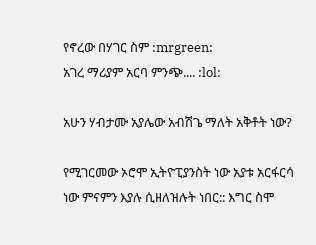የኖረው በሃገር ስም :mrgreen:
አገረ ማሪያም አርባ ምንጭ.... :lol:

አሁን ሃብታሙ አያሌው አብሽጌ ማለት አቅቶት ነው?

የሚገርመው ኦሮሞ ኢትዮፒያንስት ነው አያቱ አርፋርሳ ነው ምናምን እያሉ ሲዘለዝሉት ነበር:: እግር ስሞ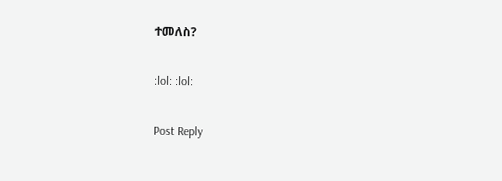ተመለስ?

:lol: :lol:

Post Reply